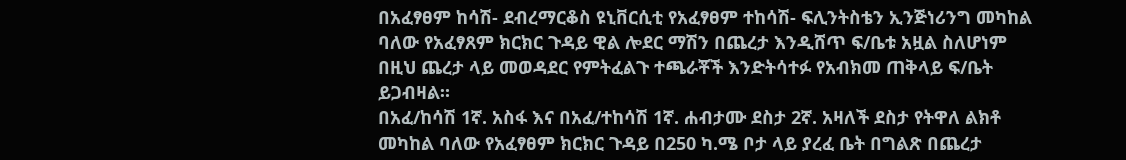በአፈፃፀም ከሳሽ- ደብረማርቆስ ዩኒቨርሲቲ የአፈፃፀም ተከሳሽ- ፍሊንትስቴን ኢንጅነሪንግ መካከል ባለው የአፈፃጸም ክርክር ጉዳይ ዊል ሎደር ማሽን በጨረታ እንዲሸጥ ፍ/ቤቱ አዟል ስለሆነም በዚህ ጨረታ ላይ መወዳደር የምትፈልጉ ተጫራቾች እንድትሳተፉ የአብክመ ጠቅላይ ፍ/ቤት ይጋብዛል።
በአፈ/ከሳሽ 1ኛ. አስፋ እና በአፈ/ተከሳሽ 1ኛ. ሐብታሙ ደስታ 2ኛ. አዛለች ደስታ የትዋለ ልክቶ መካከል ባለው የአፈፃፀም ክርክር ጉዳይ በ250 ካ.ሜ ቦታ ላይ ያረፈ ቤት በግልጽ በጨረታ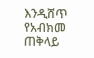እንዲሸጥ የአብክመ ጠቅላይ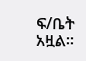ፍ/ቤት አዟል።